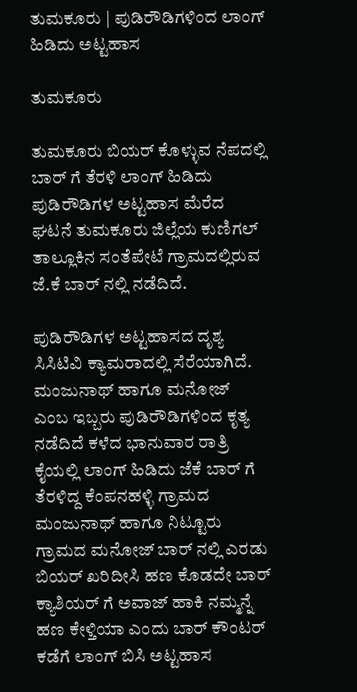ತುಮಕೂರು | ಪುಡಿರೌಡಿಗಳಿಂದ ಲಾಂಗ್ ಹಿಡಿದು ಅಟ್ಟಹಾಸ

ತುಮಕೂರು

ತುಮಕೂರು ಬಿಯರ್ ಕೊಳ್ಳುವ ನೆಪದಲ್ಲಿ ಬಾರ್ ಗೆ ತೆರಳಿ ಲಾಂಗ್ ಹಿಡಿದು ಪುಡಿರೌಡಿಗಳ ಅಟ್ಟಹಾಸ ಮೆರೆದ ಘಟನೆ ತುಮಕೂರು ಜಿಲ್ಲೆಯ ಕುಣಿಗಲ್ ತಾಲ್ಲೂಕಿನ ಸಂತೆಪೇಟೆ ಗ್ರಾಮದಲ್ಲಿರುವ ಜೆ.ಕೆ ಬಾರ್ ನಲ್ಲಿ ನಡೆದಿದೆ.

ಪುಡಿರೌಡಿಗಳ ಅಟ್ಟಹಾಸದ ದೃಶ್ಯ ಸಿಸಿಟಿವಿ ಕ್ಯಾಮರಾದಲ್ಲಿ ಸೆರೆಯಾಗಿದೆ. ಮಂಜುನಾಥ್ ಹಾಗೂ ಮನೋಜ್ ಎಂಬ ಇಬ್ಬರು ಪುಡಿರೌಡಿಗಳಿಂದ ಕೃತ್ಯ ನಡೆದಿದೆ ಕಳೆದ ಭಾನುವಾರ ರಾತ್ರಿ ಕೈಯಲ್ಲಿ ಲಾಂಗ್ ಹಿಡಿದು ಜೆಕೆ ಬಾರ್ ಗೆ ತೆರಳಿದ್ದ ಕೆಂಪನಹಳ್ಳಿ ಗ್ರಾಮದ ಮಂಜುನಾಥ್ ಹಾಗೂ ನಿಟ್ಟೂರು ಗ್ರಾಮದ ಮನೋಜ್ ಬಾರ್ ನಲ್ಲಿ ಎರಡು ಬಿಯರ್ ಖರಿದೀಸಿ ಹಣ ಕೊಡದೇ ಬಾರ್ ಕ್ಯಾಶಿಯರ್ ಗೆ ಅವಾಜ್ ಹಾಕಿ ನಮ್ಮನ್ನೆ ಹಣ ಕೇಳ್ತಿಯಾ ಎಂದು ಬಾರ್ ಕೌಂಟರ್ ಕಡೆಗೆ ಲಾಂಗ್ ಬಿಸಿ ಅಟ್ಟಹಾಸ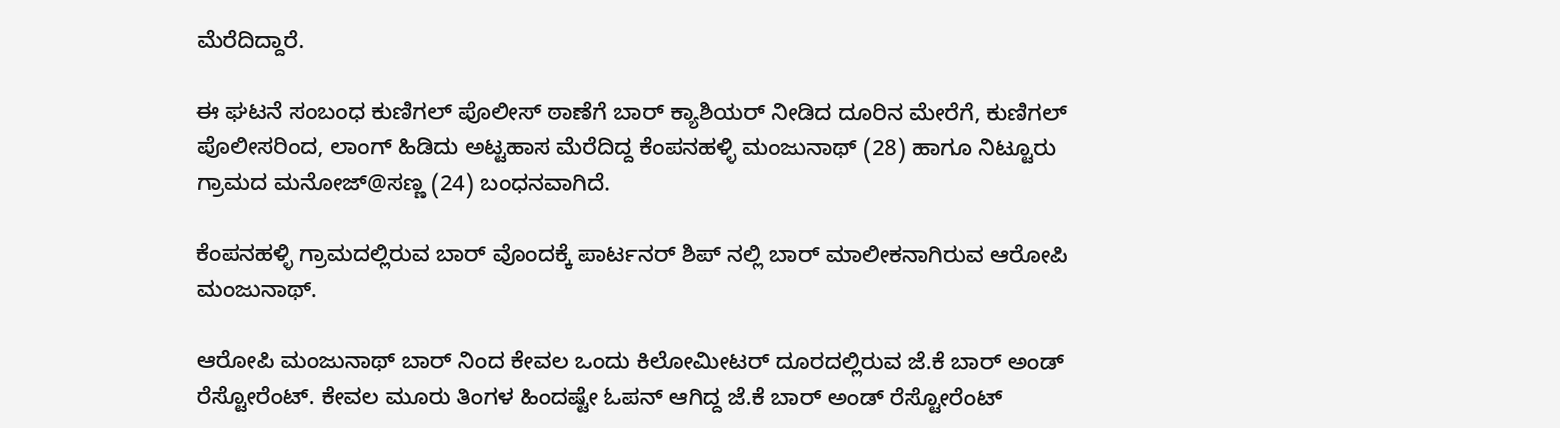ಮೆರೆದಿದ್ದಾರೆ.

ಈ ಘಟನೆ ಸಂಬಂಧ ಕುಣಿಗಲ್ ಪೊಲೀಸ್ ಠಾಣೆಗೆ ಬಾರ್ ಕ್ಯಾಶಿಯರ್ ನೀಡಿದ ದೂರಿನ ಮೇರೆಗೆ, ಕುಣಿಗಲ್ ಪೊಲೀಸರಿಂದ, ಲಾಂಗ್ ಹಿಡಿದು ಅಟ್ಟಹಾಸ ಮೆರೆದಿದ್ದ ಕೆಂಪನಹಳ್ಳಿ ಮಂಜುನಾಥ್ (28) ಹಾಗೂ ನಿಟ್ಟೂರು ಗ್ರಾಮದ ಮನೋಜ್@ಸಣ್ಣ (24) ಬಂಧನವಾಗಿದೆ.

ಕೆಂಪನಹಳ್ಳಿ ಗ್ರಾಮದಲ್ಲಿರುವ ಬಾರ್ ವೊಂದಕ್ಕೆ ಪಾರ್ಟನರ್ ಶಿಪ್ ನಲ್ಲಿ ಬಾರ್ ಮಾಲೀಕನಾಗಿರುವ ಆರೋಪಿ ಮಂಜುನಾಥ್.

ಆರೋಪಿ ಮಂಜುನಾಥ್ ಬಾರ್ ನಿಂದ ಕೇವಲ ಒಂದು ಕಿಲೋಮೀಟರ್ ದೂರದಲ್ಲಿರುವ ಜೆ.ಕೆ ಬಾರ್ ಅಂಡ್ ರೆಸ್ಟೋರೆಂಟ್. ಕೇವಲ ಮೂರು ತಿಂಗಳ ಹಿಂದಷ್ಟೇ ಓಪನ್ ಆಗಿದ್ದ ಜೆ.ಕೆ ಬಾರ್ ಅಂಡ್ ರೆಸ್ಟೋರೆಂಟ್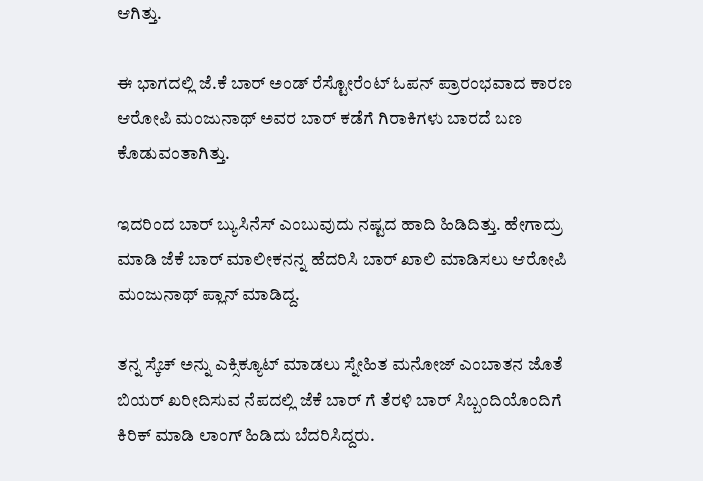ಆಗಿತ್ತು.

ಈ ಭಾಗದಲ್ಲಿ ಜೆ.ಕೆ ಬಾರ್ ಅಂಡ್ ರೆಸ್ಟೋರೆಂಟ್ ಓಪನ್ ಪ್ರಾರಂಭವಾದ ಕಾರಣ ಆರೋಪಿ ಮಂಜುನಾಥ್ ಅವರ ಬಾರ್ ಕಡೆಗೆ ಗಿರಾಕಿಗಳು ಬಾರದೆ ಬಣ ಕೊಡುವಂತಾಗಿತ್ತು.

ಇದರಿಂದ ಬಾರ್ ಬ್ಯುಸಿನೆಸ್ ಎಂಬುವುದು ನಷ್ಟದ ಹಾದಿ ಹಿಡಿದಿತ್ತು. ಹೇಗಾದ್ರು ಮಾಡಿ ಜೆಕೆ ಬಾರ್ ಮಾಲೀಕನನ್ನ ಹೆದರಿಸಿ ಬಾರ್ ಖಾಲಿ ಮಾಡಿಸಲು ಆರೋಪಿ ಮಂಜುನಾಥ್ ಪ್ಲಾನ್‌ ಮಾಡಿದ್ದ.

ತನ್ನ ಸ್ಕೆಚ್ ಅನ್ನು ಎಕ್ಸಿಕ್ಯೂಟ್ ಮಾಡಲು ಸ್ನೇಹಿತ ಮನೋಜ್ ಎಂಬಾತನ ಜೊತೆ ಬಿಯರ್ ಖರೀದಿಸುವ ನೆಪದಲ್ಲಿ ಜೆಕೆ ಬಾರ್ ಗೆ ತೆರಳಿ ಬಾರ್ ಸಿಬ್ಬಂದಿಯೊಂದಿಗೆ ಕಿರಿಕ್ ಮಾಡಿ ಲಾಂಗ್ ಹಿಡಿದು ಬೆದರಿಸಿದ್ದರು.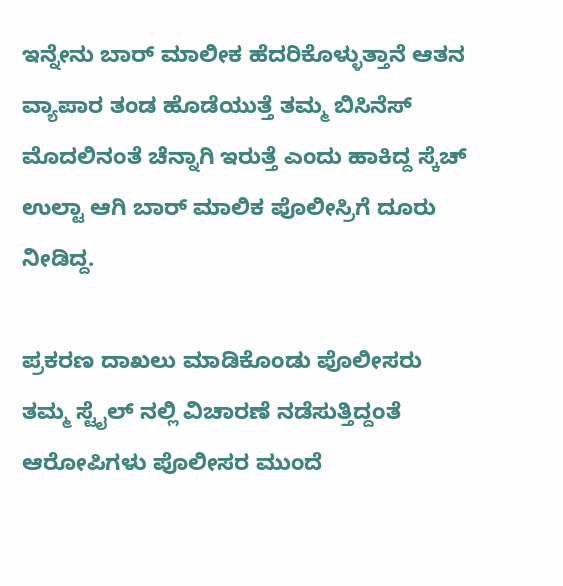ಇನ್ನೇನು ಬಾರ್ ಮಾಲೀಕ ಹೆದರಿಕೊಳ್ಳುತ್ತಾನೆ ಆತನ ವ್ಯಾಪಾರ ತಂಡ ಹೊಡೆಯುತ್ತೆ ತಮ್ಮ ಬಿಸಿನೆಸ್ ಮೊದಲಿನಂತೆ ಚೆನ್ನಾಗಿ ಇರುತ್ತೆ ಎಂದು ಹಾಕಿದ್ದ ಸ್ಕೆಚ್ ಉಲ್ಟಾ ಆಗಿ ಬಾರ್ ಮಾಲಿಕ ಪೊಲೀಸ್ರಿಗೆ ದೂರು ನೀಡಿದ್ದ.

ಪ್ರಕರಣ ದಾಖಲು ಮಾಡಿಕೊಂಡು ಪೊಲೀಸರು ತಮ್ಮ ಸ್ಟೈಲ್ ನಲ್ಲಿ ವಿಚಾರಣೆ ನಡೆಸುತ್ತಿದ್ದಂತೆ ಆರೋಪಿಗಳು ಪೊಲೀಸರ ಮುಂದೆ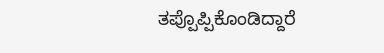ತಪ್ಪೊಪ್ಪಿಕೊಂಡಿದ್ದಾರೆ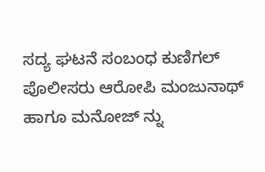ಸದ್ಯ ಘಟನೆ ಸಂಬಂಧ ಕುಣಿಗಲ್ ಪೊಲೀಸರು ಆರೋಪಿ ಮಂಜುನಾಥ್ ಹಾಗೂ ಮನೋಜ್ ನ್ನು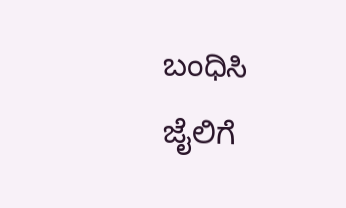ಬಂಧಿಸಿ ಜೈಲಿಗೆ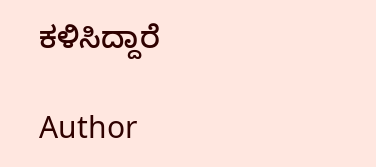ಕಳಿಸಿದ್ದಾರೆ

Author